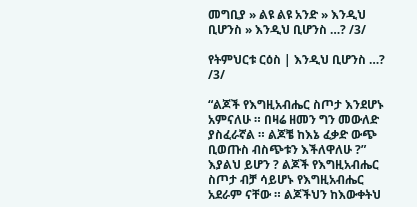መግቢያ » ልዩ ልዩ አንድ » እንዲህ ቢሆንስ » እንዲህ ቢሆንስ …? /3/

የትምህርቱ ርዕስ | እንዲህ ቢሆንስ …? /3/

“ልጆች የእግዚአብሔር ስጦታ እንደሆኑ አምናለሁ ። በዛሬ ዘመን ግን መውለድ ያስፈራኛል ። ልጆቼ ከእኔ ፈቃድ ውጭ ቢወጡስ ብስጭቱን እችለዋለሁ ?” እያልህ ይሆን ? ልጆች የእግዚአብሔር ስጦታ ብቻ ሳይሆኑ የእግዚአብሔር አደራም ናቸው ። ልጆችህን ከእውቀትህ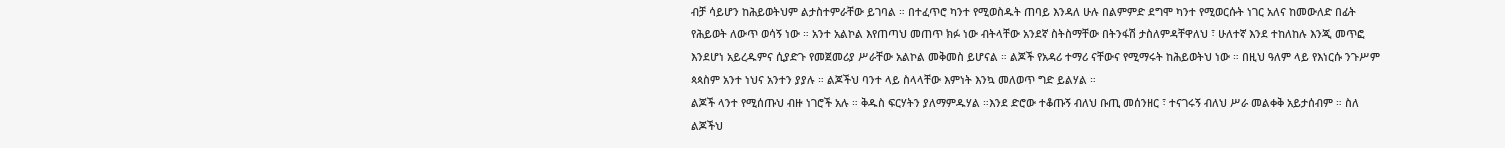ብቻ ሳይሆን ከሕይወትህም ልታስተምራቸው ይገባል ። በተፈጥሮ ካንተ የሚወስዱት ጠባይ እንዳለ ሁሉ በልምምድ ደግሞ ካንተ የሚወርሱት ነገር አለና ከመውለድ በፊት የሕይወት ለውጥ ወሳኝ ነው ። አንተ አልኮል እየጠጣህ መጠጥ ክፉ ነው ብትላቸው አንደኛ ስትስማቸው በትንፋሽ ታስለምዳቸዋለህ ፣ ሁለተኛ እንደ ተከለከሉ እንጂ መጥፎ እንደሆነ አይረዱምና ሲያድጉ የመጀመሪያ ሥራቸው አልኮል መቅመስ ይሆናል ። ልጆች የአዳሪ ተማሪ ናቸውና የሚማሩት ከሕይወትህ ነው ። በዚህ ዓለም ላይ የእነርሱ ንጉሥም ጳጳስም አንተ ነህና አንተን ያያሉ ። ልጆችህ ባንተ ላይ ስላላቸው እምነት እንኳ መለወጥ ግድ ይልሃል ።
ልጆች ላንተ የሚሰጡህ ብዙ ነገሮች አሉ ። ቅዱስ ፍርሃትን ያለማምዱሃል ።እንደ ድሮው ተቆጡኝ ብለህ ቡጢ መሰንዘር ፣ ተናገሩኝ ብለህ ሥራ መልቀቅ አይታሰብም ። ስለ ልጆችህ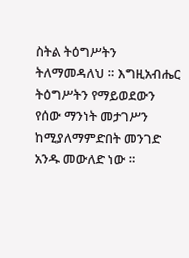ስትል ትዕግሥትን ትለማመዳለህ ። እግዚአብሔር ትዕግሥትን የማይወደውን የሰው ማንነት መታገሥን ከሚያለማምድበት መንገድ አንዱ መውለድ ነው ።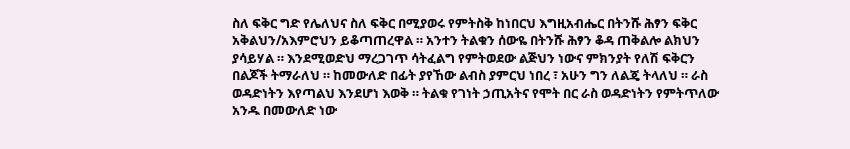ስለ ፍቅር ግድ የሌለህና ስለ ፍቅር በሚያወሩ የምትስቅ ከነበርህ እግዚአብሔር በትንሹ ሕፃን ፍቅር አቅልህን/አእምሮህን ይቆጣጠረዋል ። አንተን ትልቁን ሰውዬ በትንሹ ሕፃን ቆዳ ጠቅልሎ ልክህን ያሳይሃል ። እንደሚወድህ ማረጋገጥ ሳትፈልግ የምትወደው ልጅህን ነውና ምክንያት የለሽ ፍቅርን በልጆች ትማራለህ ። ከመውለድ በፊት ያየኸው ልብስ ያምርህ ነበረ ፣ አሁን ግን ለልጄ ትላለህ ። ራስ ወዳድነትን እየጣልህ እንደሆነ እወቅ ። ትልቁ የገነት ኃጢአትና የሞት በር ራስ ወዳድነትን የምትጥለው አንዱ በመውለድ ነው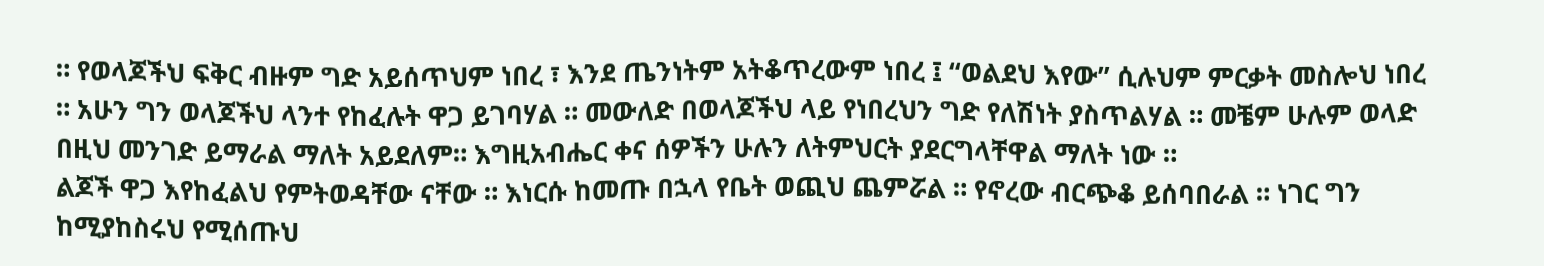። የወላጆችህ ፍቅር ብዙም ግድ አይሰጥህም ነበረ ፣ እንደ ጤንነትም አትቆጥረውም ነበረ ፤ “ወልደህ እየው” ሲሉህም ምርቃት መስሎህ ነበረ ። አሁን ግን ወላጆችህ ላንተ የከፈሉት ዋጋ ይገባሃል ። መውለድ በወላጆችህ ላይ የነበረህን ግድ የለሽነት ያስጥልሃል ። መቼም ሁሉም ወላድ በዚህ መንገድ ይማራል ማለት አይደለም። እግዚአብሔር ቀና ሰዎችን ሁሉን ለትምህርት ያደርግላቸዋል ማለት ነው ።
ልጆች ዋጋ እየከፈልህ የምትወዳቸው ናቸው ። እነርሱ ከመጡ በኋላ የቤት ወጪህ ጨምሯል ። የኖረው ብርጭቆ ይሰባበራል ። ነገር ግን ከሚያከስሩህ የሚሰጡህ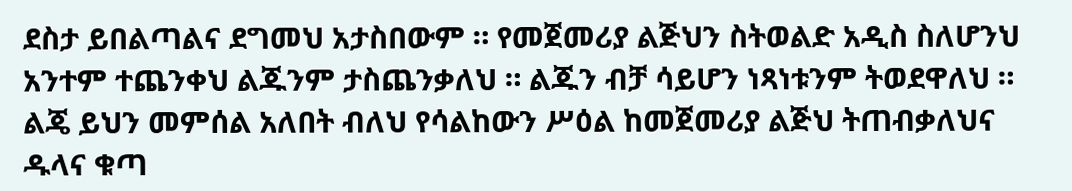ደስታ ይበልጣልና ደግመህ አታስበውም ። የመጀመሪያ ልጅህን ስትወልድ አዲስ ስለሆንህ አንተም ተጨንቀህ ልጁንም ታስጨንቃለህ ። ልጁን ብቻ ሳይሆን ነጻነቱንም ትወደዋለህ ። ልጄ ይህን መምሰል አለበት ብለህ የሳልከውን ሥዕል ከመጀመሪያ ልጅህ ትጠብቃለህና ዱላና ቁጣ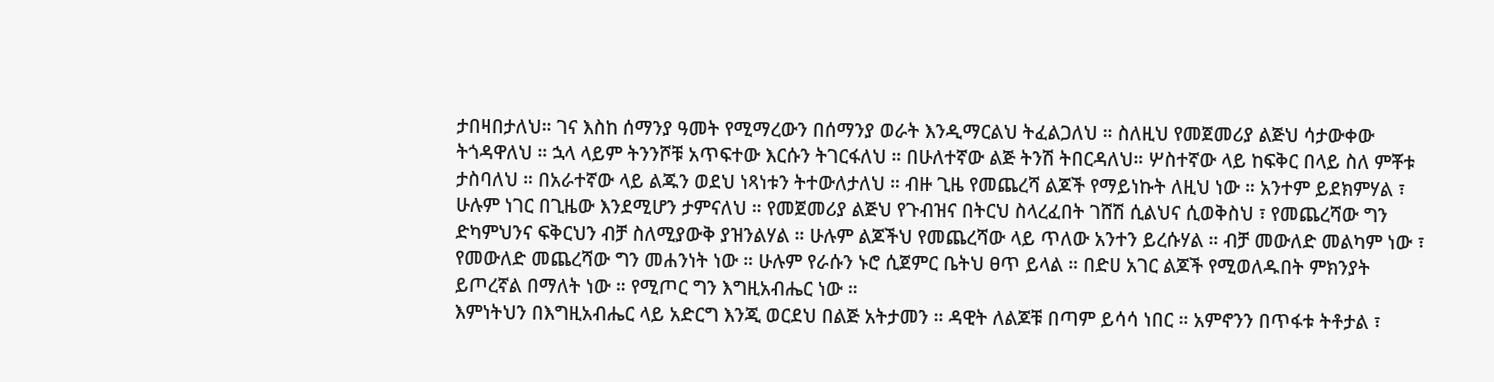ታበዛበታለህ። ገና እስከ ሰማንያ ዓመት የሚማረውን በሰማንያ ወራት እንዲማርልህ ትፈልጋለህ ። ስለዚህ የመጀመሪያ ልጅህ ሳታውቀው ትጎዳዋለህ ። ኋላ ላይም ትንንሾቹ አጥፍተው እርሱን ትገርፋለህ ። በሁለተኛው ልጅ ትንሽ ትበርዳለህ። ሦስተኛው ላይ ከፍቅር በላይ ስለ ምቾቱ ታስባለህ ። በአራተኛው ላይ ልጁን ወደህ ነጻነቱን ትተውለታለህ ። ብዙ ጊዜ የመጨረሻ ልጆች የማይነኩት ለዚህ ነው ። አንተም ይደክምሃል ፣ ሁሉም ነገር በጊዜው እንደሚሆን ታምናለህ ። የመጀመሪያ ልጅህ የጉብዝና በትርህ ስላረፈበት ገሸሽ ሲልህና ሲወቅስህ ፣ የመጨረሻው ግን ድካምህንና ፍቅርህን ብቻ ስለሚያውቅ ያዝንልሃል ። ሁሉም ልጆችህ የመጨረሻው ላይ ጥለው አንተን ይረሱሃል ። ብቻ መውለድ መልካም ነው ፣ የመውለድ መጨረሻው ግን መሐንነት ነው ። ሁሉም የራሱን ኑሮ ሲጀምር ቤትህ ፀጥ ይላል ። በድሀ አገር ልጆች የሚወለዱበት ምክንያት ይጦረኛል በማለት ነው ። የሚጦር ግን እግዚአብሔር ነው ።
እምነትህን በእግዚአብሔር ላይ አድርግ እንጂ ወርደህ በልጅ አትታመን ። ዳዊት ለልጆቹ በጣም ይሳሳ ነበር ። አምኖንን በጥፋቱ ትቶታል ፣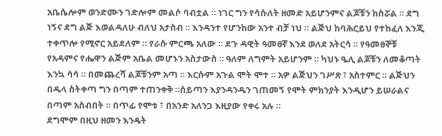አቤሴሎም ወንድሙን ገድሎም መልሶ ባብቷል ። ነገር ግን የሳሱለት ዘመድ አይሆንምና ልጆቹን ከስሯል ። ደግ ነኝና ደግ ልጅ እወልዳለሁ ብለህ አታስብ ። እንዳንተ የሆንከው አንተ ብቻ ነህ ። ልጅህ ከባሕርይህ የተከፈለ እንጂ ተቀጥሎ የሚኖር አይደለም ። የራሱ ምርጫ አለው ። ደጉ ዳዊት ዓመፀኛ እንደ ወለደ አትርሳ ። የዓመፀኞቹ የአዳምና የሔዋን ልጅም አቤል መሆኑን አስታውስ ። ዓለም ለግምት አይሆንም ። ካህኑ ዔሊ ልጆቹን ለመቆጣት እንኳ ሳሳ ። በመጨረሻ ልጆቹንም አጣ ። እርሱም አጉል ሞት ሞተ ። አዎ ልጅህን ገሥጽ ፣ አስተምር ። ልጅህን በዱላ ስትቀጣ ግን በጣም ተጠንቀቅ ።ሰይጣን እያንዳንዱን ገጠመኝ የሞት ምክንያት እንዲሆን ይሠራልና በጣም አስብበት ። በጥፊ የሞቱ ፣ በአንድ አለንጋ እዚያው የቀሩ አሉ ።
ደግሞም በዚህ ዘመን እንዴት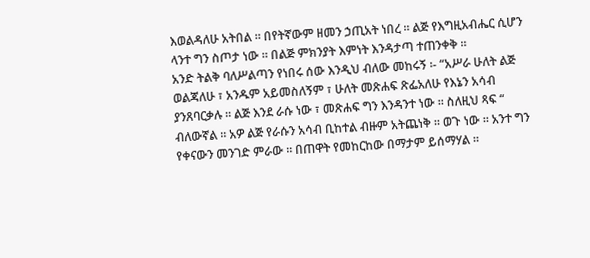እወልዳለሁ አትበል ። በየትኛውም ዘመን ኃጢአት ነበረ ። ልጅ የእግዚአብሔር ሲሆን ላንተ ግን ስጦታ ነው ። በልጅ ምክንያት እምነት እንዳታጣ ተጠንቀቅ ።
አንድ ትልቅ ባለሥልጣን የነበሩ ሰው እንዲህ ብለው መከሩኝ ፡- “አሥራ ሁለት ልጅ ወልጃለሁ ፣ አንዱም አይመስለኝም ፣ ሁለት መጽሐፍ ጽፌአለሁ የእኔን አሳብ ያንጸባርቃሉ ። ልጅ እንደ ራሱ ነው ፣ መጽሐፍ ግን እንዳንተ ነው ። ስለዚህ ጻፍ “ ብለውኛል ። አዎ ልጅ የራሱን አሳብ ቢከተል ብዙም አትጨነቅ ። ወጉ ነው ። አንተ ግን የቀናውን መንገድ ምራው ። በጠዋት የመከርከው በማታም ይሰማሃል ።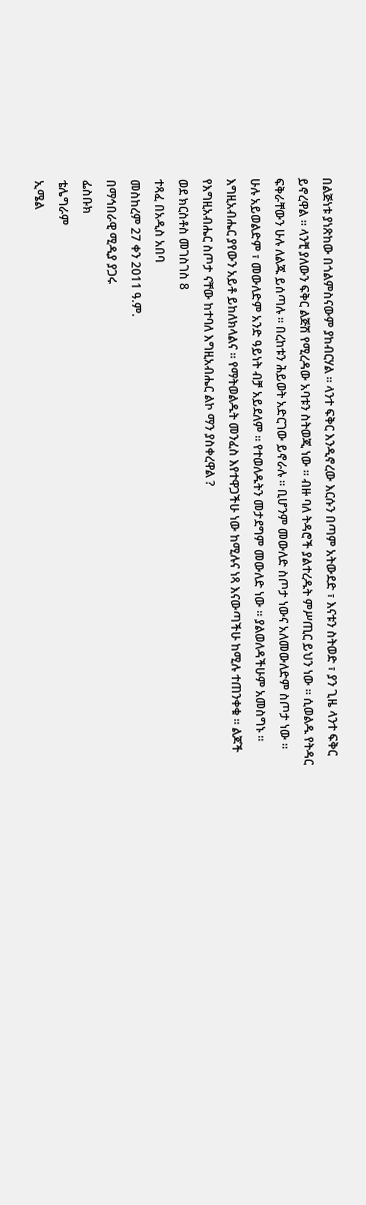በልጅነቱ ያነጽከው በጎልምስናውም ያከብርሃል ። ላንተ ፍቅር እንዲኖረው እርሱን በጣም አትውደድ ፣ እናቱን ስትወድ ፣ ያን ጊዜ ላንተ ፍቅር ይኖረዋል ። ላንቺ ያለውን ፍቅር ልጅሽ የሚረዳው አባቱን ስትወጂ ነው ። ብዙ ባለ ትዳሮች ያልተረዱት ምሥጢር ይህን ነው ። ሲወልዱ የትዳር ፍቅራቸውን ሁሉ ለልጁ ይሰጣሉ ። በረከቱን ሕይወት አድርገው ይኖራሉ ። ቢሆንም መውለድ ስጦታ ነውና አለመውለድም ስጦታ ነው ። ሁሉ አይወልድም ፣ መውለድም አንድ ዓይነት ብቻ አይደለም ። የተወለዱትን መታደግም መውለድ ነው ። ያልወለዳችሁም አመስግኑ ። እግዚአብሔር ያየውን አይቶ ይከለክላልና ። የማትወልዱት መንፈስ እየተዋጋችሁ ነው ከሚሉና ነጻ እናውጣችሁ ከሚሉ ተጠንቀቁ ። ልጆች የእግዚአብሔር ስጦታ ናቸው ከተባለ እግዚአብሔር ልኮ ማን ያስቀረዋል ?
ወደ ክርስቶስ መገስገስ 8
ተጻፈ በአዲስ አበባ
መስከረም 27 ቀን 2011 ዓ.ም.
በማኅበራዊ ሚዲያ ያጋሩ
ፌስቡክ
ቴሌግራም
ኢሜል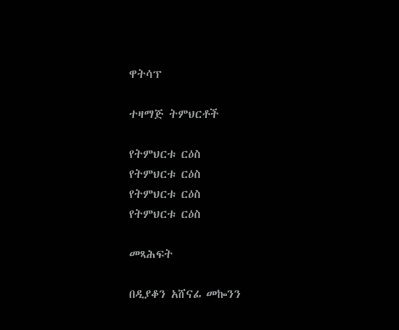ዋትሳፕ

ተዛማጅ ትምህርቶች

የትምህርቱ ርዕስ
የትምህርቱ ርዕስ
የትምህርቱ ርዕስ
የትምህርቱ ርዕስ

መጻሕፍት

በዲያቆን አሸናፊ መኰንን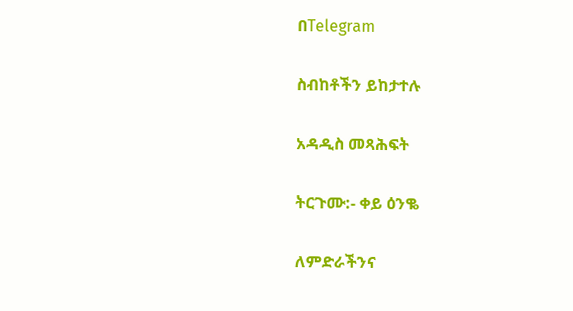በTelegram

ስብከቶችን ይከታተሉ

አዳዲስ መጻሕፍት

ትርጉሙ:- ቀይ ዕንቈ

ለምድራችንና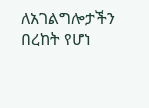ለአገልግሎታችን በረከት የሆነ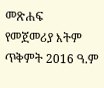መጽሐፍ
የመጀመሪያ እትም ጥቅምት 2016 ዓ.ም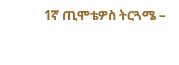1ኛ ጢሞቴዎስ ትርጓሜ –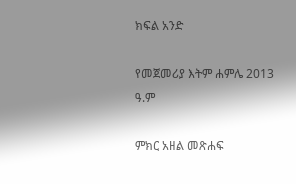ክፍል አንድ

የመጀመሪያ እትም ሐምሌ 2013 ዓ.ም

ምክር አዘል መጽሐፍ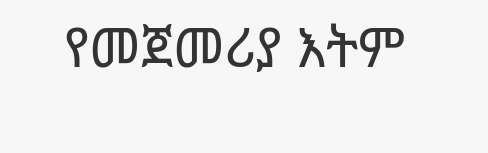የመጀመሪያ እትም